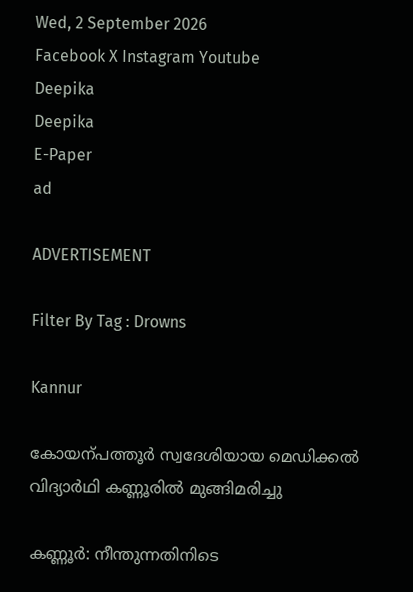Wed, 2 September 2026
Facebook X Instagram Youtube
Deepika
Deepika
E-Paper
ad

ADVERTISEMENT

Filter By Tag : Drowns

Kannur

കോയന്പത്തൂർ സ്വദേശിയായ മെഡിക്കൽ വിദ്യാർഥി കണ്ണൂരിൽ മുങ്ങിമരിച്ചു

കണ്ണൂർ: നീന്തുന്നതിനിടെ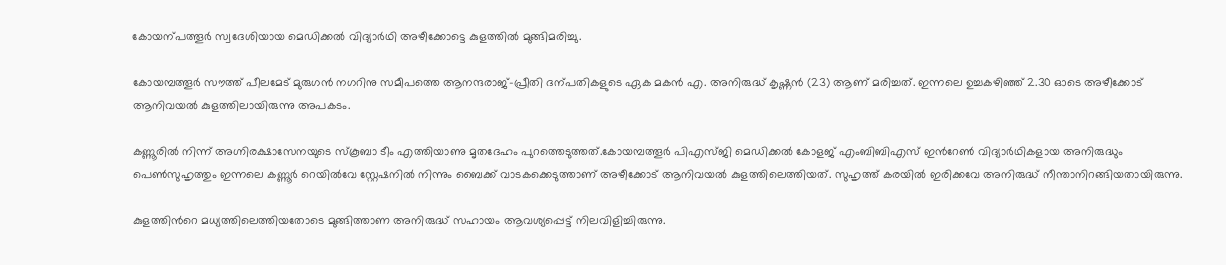കോയന്പത്തൂർ സ്വദേശിയായ മെഡിക്കൽ വിദ്യാർഥി അഴീക്കോട്ടെ കുളത്തിൽ മുങ്ങിമരിച്ചു.

കോയമ്പത്തൂർ സൗത്ത് പീലമേട് മുരുഗൻ നഗറിനു സമീപത്തെ ആനന്ദരാജ്-പ്രീതി ദന്പതികളുടെ ഏക മകൻ എ. അനിരുദ്ധ് കൃഷ്ണൻ (23) ആണ് മരിച്ചത്. ഇന്നലെ ഉച്ചകഴിഞ്ഞ് 2.30 ഓടെ അഴീക്കോട് ആനിവയൽ കുളത്തിലായിരുന്നു അപകടം.

കണ്ണൂരിൽ നിന്ന് അഗ്നിരക്ഷാസേനയുടെ സ്കൂബാ ടീം എത്തിയാണു മൃതദേഹം പുറത്തെടുത്തത്.കോയമ്പത്തൂർ പിഎസ്ജി മെഡിക്കൽ കോളജ് എംബിബിഎസ് ഇന്‍റേൺ വിദ്യാർഥികളായ അനിരുദ്ധും പെൺസുഹൃത്തും ഇന്നലെ കണ്ണൂർ റെയിൽവേ സ്റ്റേഷനിൽ നിന്നും ബൈക്ക് വാടകക്കെടുത്താണ് അഴീക്കോട് ആനിവയൽ കുളത്തിലെത്തിയത്. സുഹൃത്ത് കരയിൽ ഇരിക്കവേ അനിരുദ്ധ് നീന്താനിറങ്ങിയതായിരുന്നു.

കുളത്തിന്‍റെ മധ്യത്തിലെത്തിയതോടെ മുങ്ങിത്താണ അനിരുദ്ധ് സഹായം ആവശ്യപ്പെട്ട് നിലവിളിച്ചിരുന്നു.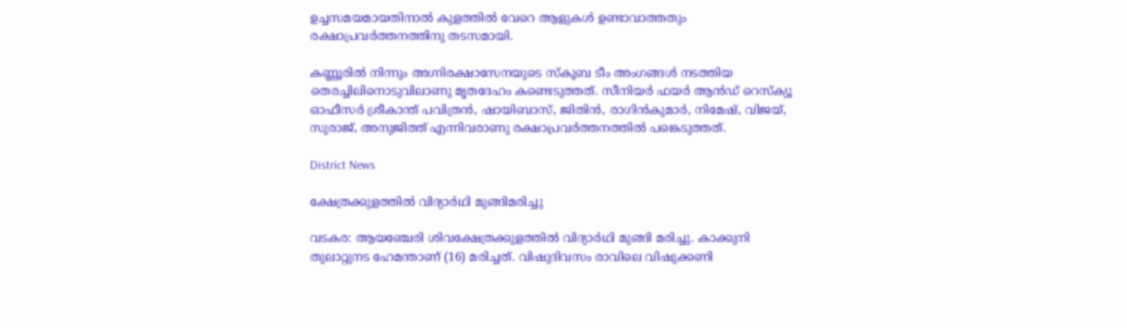ഉച്ചസമയമായതിനാൽ കുളത്തിൽ വേറെ ആളുകൾ ഉണ്ടാവാത്തതും രക്ഷാപ്രവർത്തനത്തിനു തടസമായി.

കണ്ണൂരിൽ നിന്നും അഗ്നിരക്ഷാസേനയുടെ സ്കൂബ ടീം അംഗങ്ങൾ നടത്തിയ തെരച്ചിലിനൊടുവിലാണു മൃതദേഹം കണ്ടെടുത്തത്. സീനിയർ ഫയർ ആൻഡ് റെസ്ക്യൂ ഓഫീസർ ശ്രീകാന്ത് പവിത്രൻ, ഷായിബാസ്, ജിതിൻ, രാഗിൻകുമാർ, നിമേഷ്, വിജയ്, സുരാജ്, അനുജിത്ത് എന്നിവരാണു രക്ഷാപ്രവർത്തനത്തിൽ പങ്കെടുത്തത്.

District News

ക്ഷേത്രക്കുളത്തില്‍ വിദ്യാര്‍ഥി മുങ്ങിമരിച്ചു

വടകര: ആയഞ്ചേരി ശിവക്ഷേത്രക്കുളത്തില്‍ വിദ്യാര്‍ഥി മുങ്ങി മരിച്ചു. കാക്കുനി തുലാറ്റുനട ഹേമന്താണ് (16) മരിച്ചത്. വിഷുദിവസം രാവിലെ വിഷുക്കണി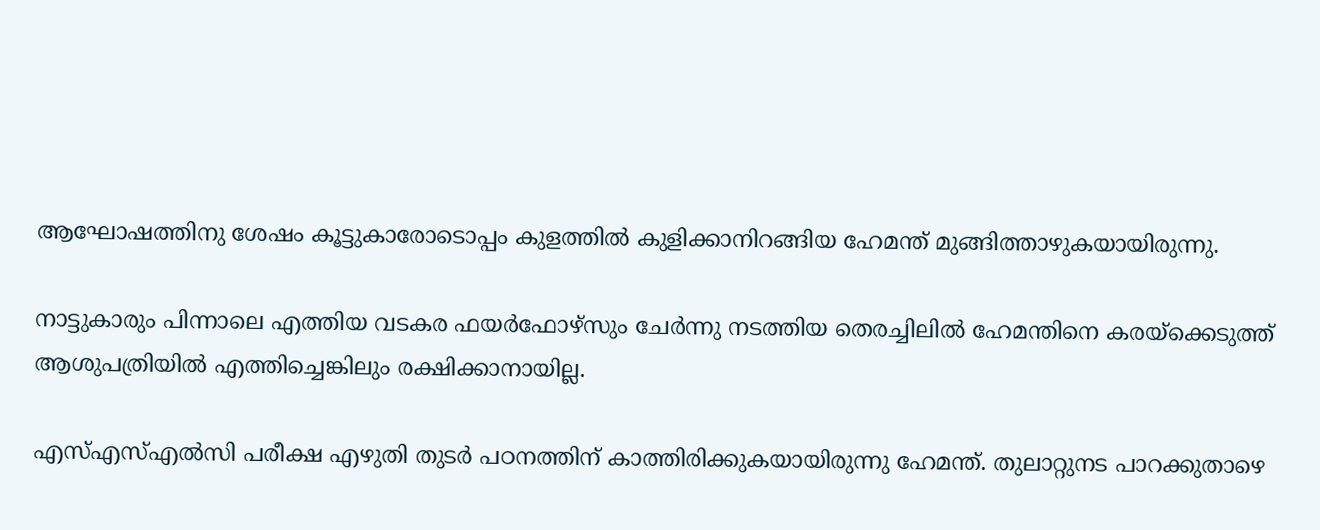ആഘോഷത്തിനു ശേഷം കൂട്ടുകാരോടൊപ്പം കുളത്തില്‍ കുളിക്കാനിറങ്ങിയ ഹേമന്ത് മുങ്ങിത്താഴുകയായിരുന്നു.

നാട്ടുകാരും പിന്നാലെ എത്തിയ വടകര ഫയര്‍ഫോഴ്‌സും ചേര്‍ന്നു നടത്തിയ തെരച്ചിലില്‍ ഹേമന്തിനെ കരയ്ക്കെടുത്ത് ആശുപത്രിയില്‍ എത്തിച്ചെങ്കിലും രക്ഷിക്കാനായില്ല.

എസ്എസ്എല്‍സി പരീക്ഷ എഴുതി തുടര്‍ പഠനത്തിന് കാത്തിരിക്കുകയായിരുന്നു ഹേമന്ത്. തുലാറ്റുനട പാറക്കുതാഴെ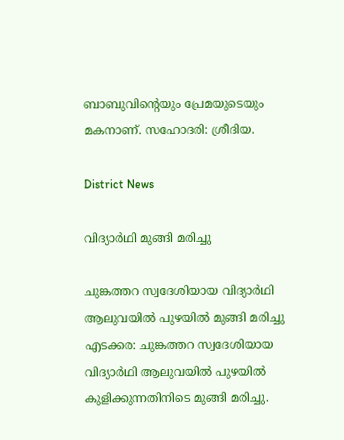ബാബുവിന്‍റെയും പ്രേമയുടെയും മകനാണ്. സഹോദരി: ശ്രീദിയ.

District News

വിദ്യാർഥി മുങ്ങി മരിച്ചു

ചുങ്കത്തറ സ്വദേശിയായ വിദ്യാർഥി ആലുവയിൽ പുഴയിൽ മുങ്ങി മരിച്ചു
എടക്കര: ചുങ്കത്തറ സ്വദേശിയായ വിദ്യാർഥി ആലുവയിൽ പുഴയിൽ കുളിക്കുന്നതിനിടെ മുങ്ങി മരിച്ചു.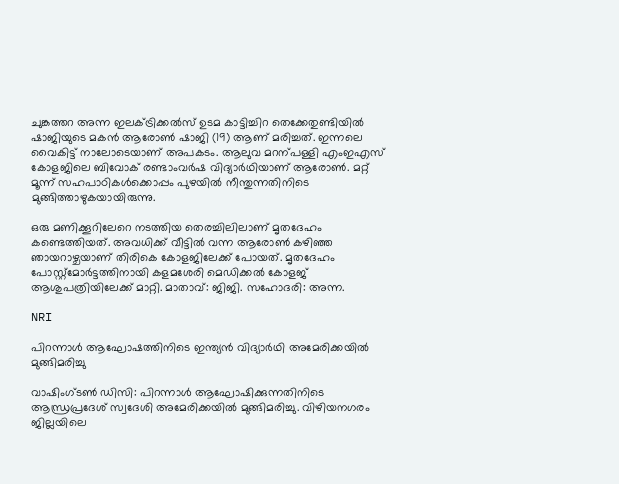ചുങ്കത്തറ അന്ന ഇലക്‌ട്രിക്കൽസ് ഉടമ കാട്ടിച്ചിറ തെക്കേതുണ്ടിയിൽ ഷാജിയുടെ മകൻ ആരോണ്‍ ഷാജി (19) ആണ് മരിച്ചത്. ഇന്നലെ വൈകിട്ട് നാലോടെയാണ് അപകടം. ആലുവ മറന്പള്ളി എംഇഎസ് കോളജിലെ ബിവോക് രണ്ടാംവർഷ വിദ്യാർഥിയാണ് ആരോണ്‍. മറ്റ് മൂന്ന് സഹപാഠികൾക്കൊപ്പം പുഴയിൽ നീന്തുന്നതിനിടെ മുങ്ങിത്താഴുകയായിരുന്നു.

ഒരു മണിക്കൂറിലേറെ നടത്തിയ തെരച്ചിലിലാണ് മൃതദേഹം കണ്ടെത്തിയത്. അവധിക്ക് വീട്ടിൽ വന്ന ആരോണ്‍ കഴിഞ്ഞ ഞായറാഴ്ചയാണ് തിരികെ കോളജിലേക്ക് പോയത്. മൃതദേഹം പോസ്റ്റ്മോർട്ടത്തിനായി കളമശേരി മെഡിക്കൽ കോളജ് ആശുപത്രിയിലേക്ക് മാറ്റി. മാതാവ്: ജിജി. സഹോദരി: അന്ന.

NRI

പിറന്നാൾ ആഘോഷത്തിനിടെ ഇന്ത്യൻ വിദ്യാർഥി അമേരിക്കയിൽ മുങ്ങിമരിച്ചു

വാഷിംഗ്ടൺ ഡിസി: പിറന്നാൾ ആഘോഷിക്കുന്നതിനിടെ ആന്ധ്രപ്രദേശ് സ്വദേശി അമേരിക്കയിൽ മുങ്ങിമരിച്ചു. വിഴിയനഗരം ജില്ലയിലെ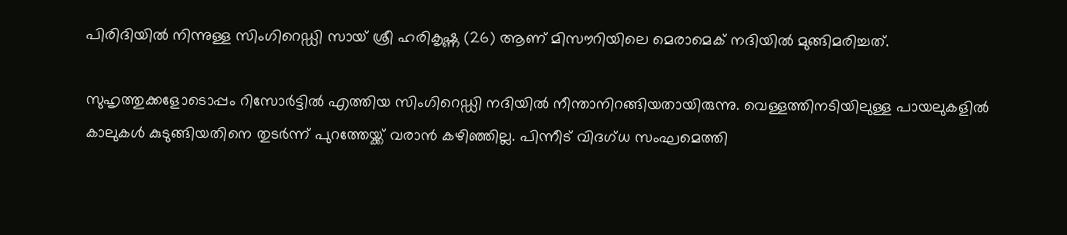പിരിദിയിൽ നിന്നുള്ള സിംഗിറെഡ്ഡി സായ് ശ്രീ ഹരികൃഷ്ണ (26) ആണ് മിസൗറിയിലെ മെരാമെക് നദിയിൽ മുങ്ങിമരിച്ചത്.

സുഹൃത്തുക്കളോടൊപ്പം റിസോർട്ടിൽ എത്തിയ സിംഗിറെഡ്ഡി നദിയിൽ നീന്താനിറങ്ങിയതായിരുന്നു. വെള്ളത്തിനടിയിലുള്ള പായലുകളിൽ കാലുകൾ കുടുങ്ങിയതിനെ തുടർന്ന് പുറത്തേയ്ക്ക് വരാൻ കഴിഞ്ഞില്ല. പിന്നീട് വിദഗ്ധ സംഘമെത്തി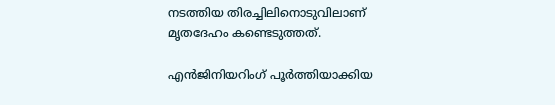നടത്തിയ തിരച്ചിലിനൊടുവിലാണ് മൃതദേഹം കണ്ടെടുത്തത്.

എൻജിനിയറിംഗ് പൂർത്തിയാക്കിയ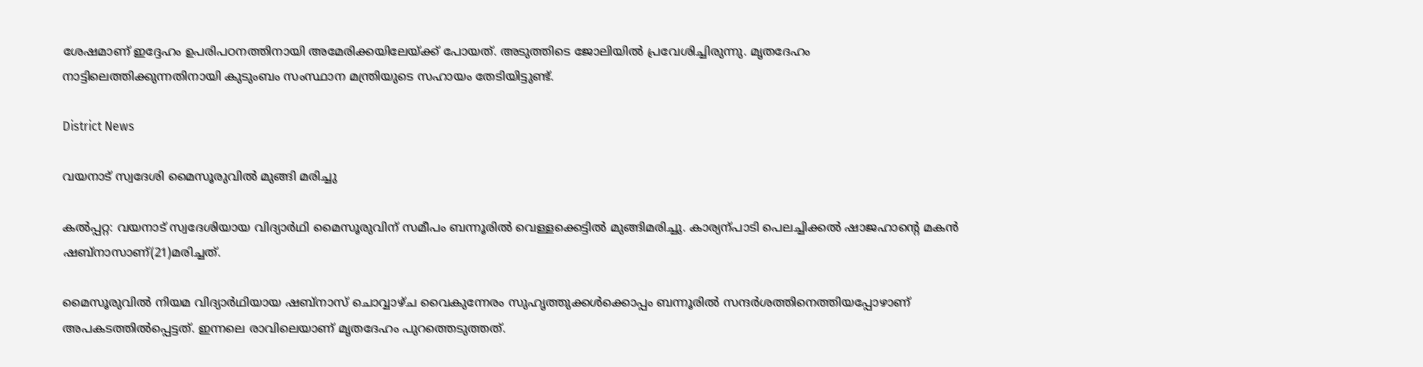ശേഷമാണ് ഇദ്ദേഹം ഉപരിപഠനത്തിനായി അമേരിക്കയിലേയ്ക്ക് പോയത്. അടുത്തിടെ ജോലിയിൽ പ്രവേശിച്ചിരുന്നു. മൃതദേഹം നാട്ടിലെത്തിക്കുന്നതിനായി കുടുംബം സംസ്ഥാന മന്ത്രിയുടെ സഹായം തേടിയിട്ടുണ്ട്.

District News

വയനാട് സ്വദേശി മൈസൂരുവിൽ മുങ്ങി മരിച്ചു

കൽപ്പറ്റ: വയനാട് സ്വദേശിയായ വിദ്യാർഥി മൈസൂരുവിന് സമീപം ബന്നൂരിൽ വെള്ളക്കെട്ടിൽ മുങ്ങിമരിച്ചു. കാര്യന്പാടി പെലച്ചിക്കൽ ഷാജഹാന്‍റെ മകൻ ഷബ്നാസാണ്(21)മരിച്ചത്.

മൈസൂരുവിൽ നിയമ വിദ്യാർഥിയായ ഷബ്നാസ് ചൊവ്വാഴ്ച വൈകുന്നേരം സുഹൃത്തുക്കൾക്കൊപ്പം ബന്നൂരിൽ സന്ദർശത്തിനെത്തിയപ്പോഴാണ് അപകടത്തിൽപ്പെട്ടത്. ഇന്നലെ രാവിലെയാണ് മൃതദേഹം പുറത്തെടുത്തത്.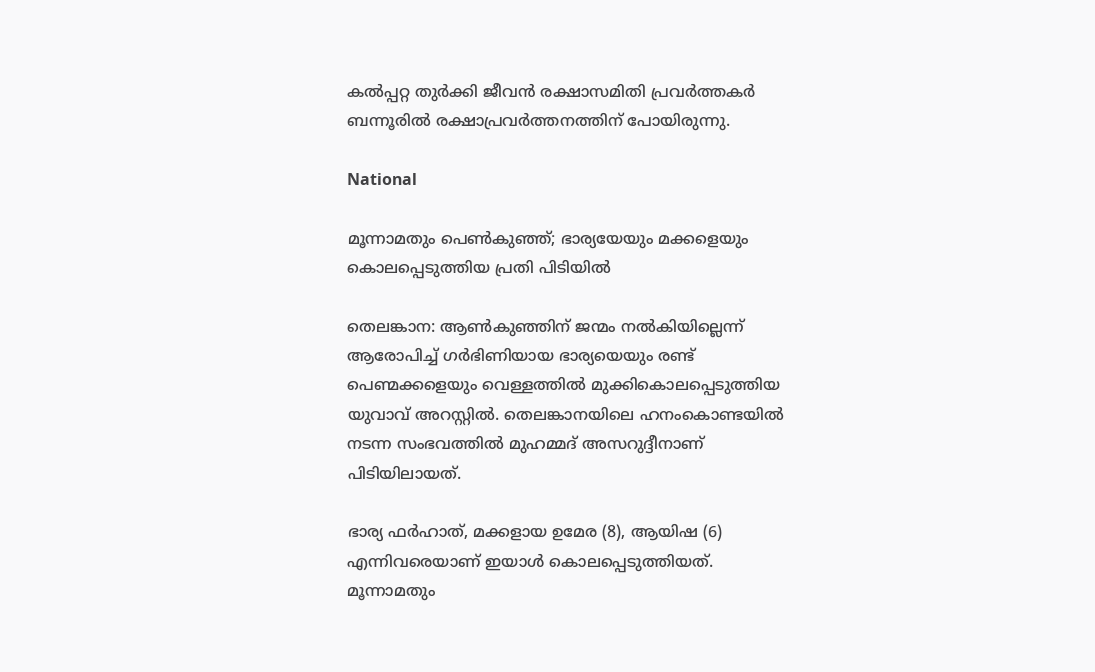കൽപ്പറ്റ തുർക്കി ജീവൻ രക്ഷാസമിതി പ്രവർത്തകർ ബന്നൂരിൽ രക്ഷാപ്രവർത്തനത്തിന് പോയിരുന്നു.

National

മൂന്നാമതും പെൺകുഞ്ഞ്; ഭാര്യയേയും മക്കളെയും കൊലപ്പെടുത്തിയ പ്രതി പിടിയിൽ

തെലങ്കാന: ആൺകുഞ്ഞിന് ജന്മം നൽകിയില്ലെന്ന് ആരോപിച്ച് ഗർഭിണിയായ ഭാര്യയെയും രണ്ട് പെണ്മക്കളെയും വെള്ളത്തിൽ മുക്കികൊലപ്പെടുത്തിയ യുവാവ് അറസ്റ്റിൽ. തെലങ്കാനയിലെ ഹനംകൊണ്ടയിൽ ന‌ടന്ന സംഭവത്തിൽ മുഹമ്മദ് അസറുദ്ദീനാണ് പിടിയിലായത്.

ഭാര്യ ഫർഹാത്, മക്കളായ ഉമേര (8), ആയിഷ (6) എന്നിവരെയാണ് ഇയാൾ കൊലപ്പെടുത്തിയത്. മൂന്നാമതും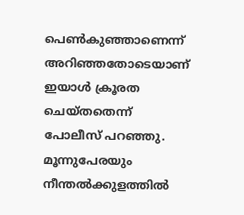പെൺകുഞ്ഞാണെന്ന് അറിഞ്ഞതോടെയാണ് ഇയാൾ ക്രൂരത ചെയ്തതെന്ന് പോലീസ് പറഞ്ഞു. മൂന്നുപേരയും നീന്തൽക്കുളത്തിൽ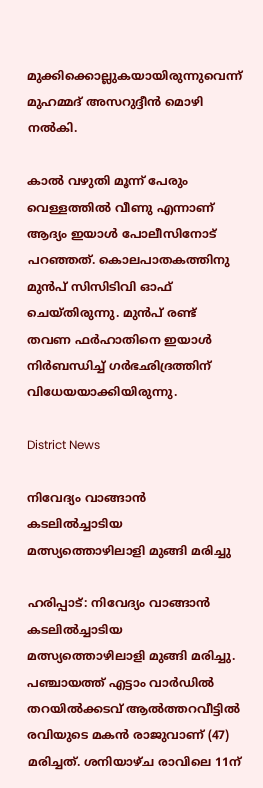മുക്കിക്കൊല്ലുകയായിരുന്നുവെന്ന് മുഹമ്മദ് അസറുദ്ദീൻ മൊഴി നൽകി.

കാൽ വഴുതി മൂന്ന് പേരും വെള്ളത്തിൽ വീണു എന്നാണ് ആദ്യം ഇയാൾ പോലീസിനോട് പറഞ്ഞത്. കൊലപാതകത്തിനു മുൻപ് സിസിടിവി ഓഫ് ചെയ്തിരുന്നു. മുൻപ് രണ്ട് തവണ ഫർഹാതിനെ ഇയാൾ നിർബന്ധിച്ച് ഗർഭഛിദ്രത്തിന് വിധേയയാക്കിയിരുന്നു.

District News

നിവേദ്യം വാങ്ങാൻ കടലിൽച്ചാടിയ മത്സ്യത്തൊഴിലാളി മുങ്ങി മരിച്ചു

ഹരിപ്പാട്: നിവേദ്യം വാങ്ങാൻ കടലിൽച്ചാടിയ മത്സ്യത്തൊഴിലാളി മുങ്ങി മരിച്ചു. പഞ്ചായത്ത് എട്ടാം വാർഡിൽ തറയിൽക്കടവ് ആൽത്തറവീട്ടിൽ രവിയുടെ മകൻ രാജുവാണ് (47) മരിച്ചത്. ശനിയാഴ്ച രാവിലെ 11ന്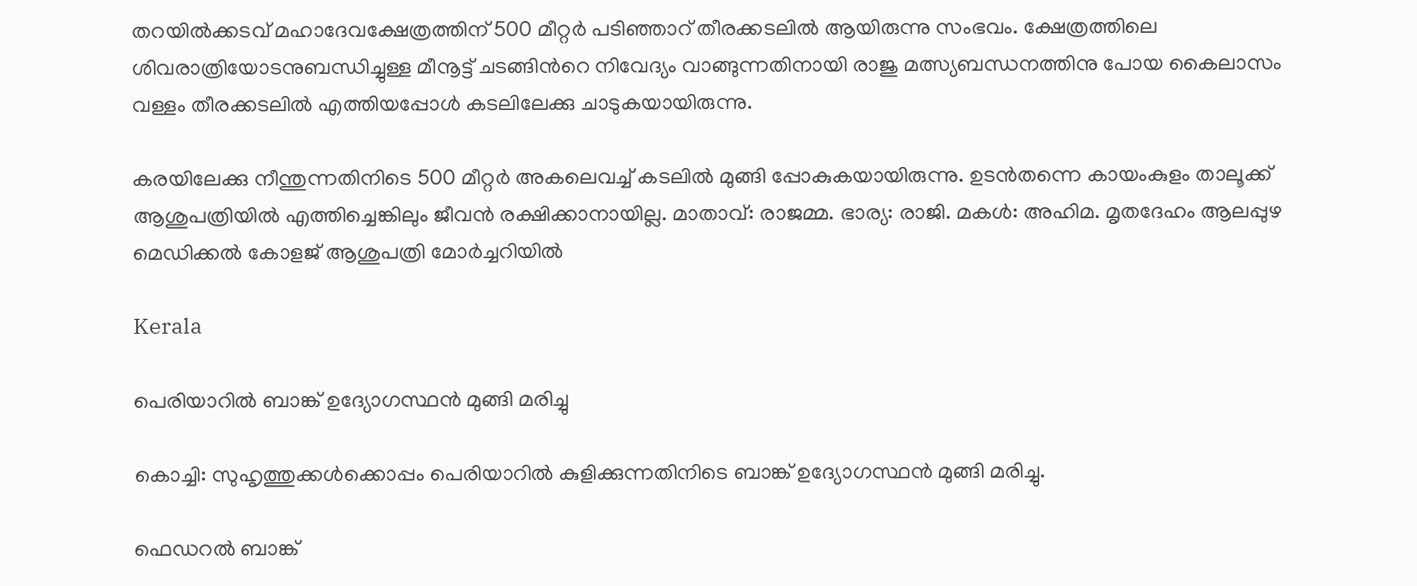തറയിൽക്കടവ് മഹാദേവക്ഷേത്രത്തിന് 500 മീറ്റർ പടിഞ്ഞാറ് തീരക്കടലിൽ ആയിരുന്നു സംഭവം. ക്ഷേത്രത്തിലെ ശിവരാത്രിയോടനുബന്ധിച്ചുള്ള മീനൂട്ട് ചടങ്ങിന്‍റെ നിവേദ്യം വാങ്ങുന്നതിനായി രാജു മത്സ്യബന്ധനത്തിനു പോയ കൈലാസം വള്ളം തീരക്കടലിൽ എത്തിയപ്പോൾ കടലിലേക്കു ചാടുകയായിരുന്നു.

കരയിലേക്കു നീന്തുന്നതിനിടെ 500 മീറ്റർ അകലെവച്ച് കടലിൽ മുങ്ങി പ്പോകുകയായിരുന്നു. ഉടൻതന്നെ കായംകുളം താലൂക്ക് ആശുപത്രിയിൽ എത്തിച്ചെങ്കിലും ജീവൻ രക്ഷിക്കാനായില്ല. മാതാവ്: രാജമ്മ. ഭാര്യ: രാജി. മകൾ: അഹിമ. മൃതദേഹം ആലപ്പുഴ മെഡിക്കൽ കോളജ് ആശുപത്രി മോർച്ചറിയിൽ

Kerala

പെരിയാറിൽ ബാങ്ക് ഉദ്യോഗസ്ഥൻ മുങ്ങി മരിച്ചു

കൊച്ചി: സുഹൃത്തുക്കൾക്കൊപ്പം പെരിയാറിൽ കുളിക്കുന്നതിനിടെ ബാങ്ക് ഉദ്യോഗസ്ഥൻ മുങ്ങി മരിച്ചു.

ഫെ‌ഡറൽ ബാങ്ക്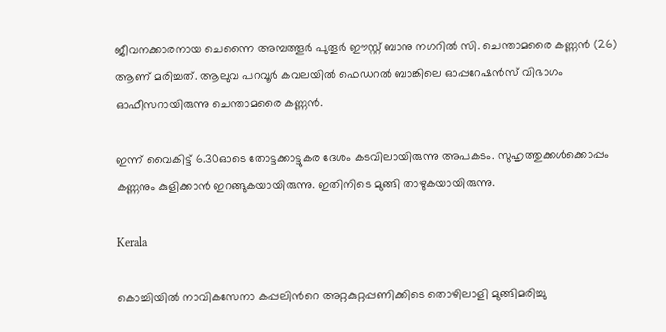ജീവനക്കാരനായ ചെന്നൈ അമ്പത്തൂർ പുതൂർ ഈസ്റ്റ് ബാനു നഗറിൽ സി. ചെന്താമരൈ കണ്ണൻ (26) ആണ് മരിച്ചത്. ആലുവ പറവൂർ കവലയിൽ ഫെഡറൽ ബാങ്കിലെ ഓപ്പറേഷൻസ് വിഭാഗം ഓഫീസറായിരുന്നു ചെന്താമരൈ കണ്ണൻ.

ഇന്ന് വൈകിട്ട് 6.30ഓടെ തോട്ടക്കാട്ടുകര ദേശം കടവിലായിരുന്നു അപകടം. സുഹൃത്തുക്കള്‍ക്കൊപ്പം കണ്ണനും കുളിക്കാൻ ഇറങ്ങുകയായിരുന്നു. ഇതിനിടെ മുങ്ങി താഴുകയായിരുന്നു.

Kerala

കൊച്ചിയിൽ നാവികസേനാ കപ്പലിന്‍റെ അറ്റകുറ്റപ്പണിക്കിടെ തൊഴിലാളി മുങ്ങിമരിച്ചു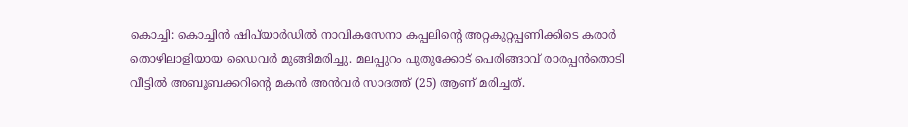കൊച്ചി: കൊച്ചിൻ ഷിപ്‍യാർഡിൽ നാവികസേനാ കപ്പലിന്‍റെ അറ്റകുറ്റപ്പണിക്കിടെ കരാർ തൊഴിലാളിയായ ഡൈവർ മുങ്ങിമരിച്ചു. മലപ്പുറം പുതുക്കോട് പെരിങ്ങാവ് രാരപ്പൻതൊടി വീട്ടില്‍ അബൂബക്കറിന്‍റെ മകൻ അൻവർ സാദത്ത് (25) ആണ് മരിച്ചത്.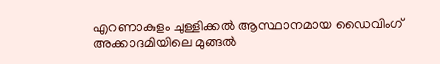എറണാകുളം ചുള്ളിക്കൽ ആസ്ഥാനമായ ഡൈവിംഗ് അക്കാദമിയിലെ മുങ്ങൽ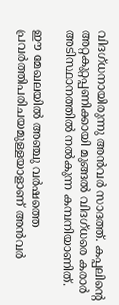വിദഗ്ധനായിരുന്നു അൻവർ സാദത്ത്. കപ്പലിന്‍റെ അറ്റകുറ്റപ്പണിക്കായി മുങ്ങൽ വിദഗ്ധരെ കരാർ അടിസ്ഥാനത്തിൽ നൽകുന്ന കമ്പനിയാണിത്.

ഈ മേഖലയിൽ അഞ്ചു വർഷത്തെ പ്രവർത്തിപരിചയമുള്ളയാളാണ് അൻവർ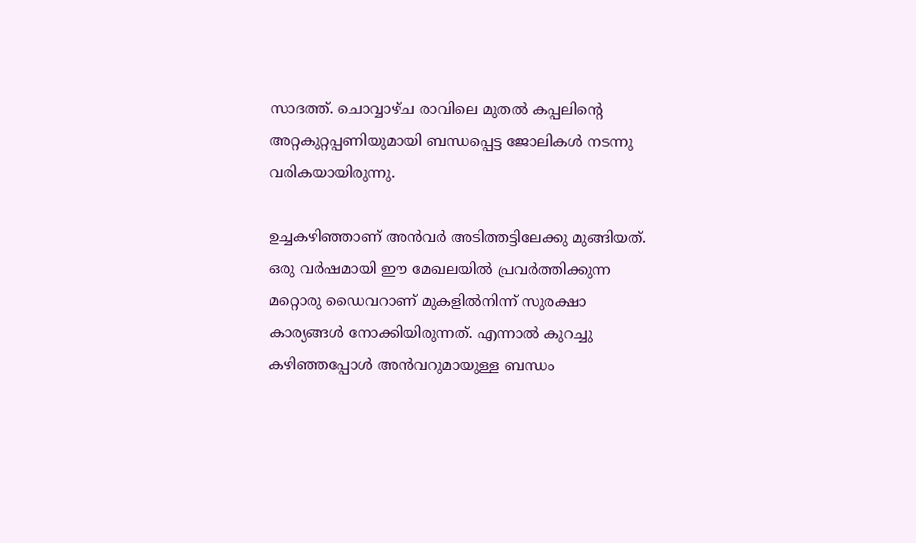സാദത്ത്. ചൊവ്വാഴ്ച രാവിലെ മുതൽ കപ്പലിന്‍റെ അറ്റകുറ്റപ്പണിയുമായി ബന്ധപ്പെട്ട ജോലികൾ നടന്നു വരികയായിരുന്നു.

ഉച്ചകഴിഞ്ഞാണ് അൻവർ അടിത്തട്ടിലേക്കു മുങ്ങിയത്. ഒരു വർഷമായി ഈ മേഖലയിൽ പ്രവർത്തിക്കുന്ന മറ്റൊരു ഡൈവറാണ് മുകളിൽനിന്ന് സുരക്ഷാ കാര്യങ്ങൾ നോക്കിയിരുന്നത്. എന്നാൽ കുറച്ചു കഴിഞ്ഞപ്പോൾ അൻവറുമായുള്ള ബന്ധം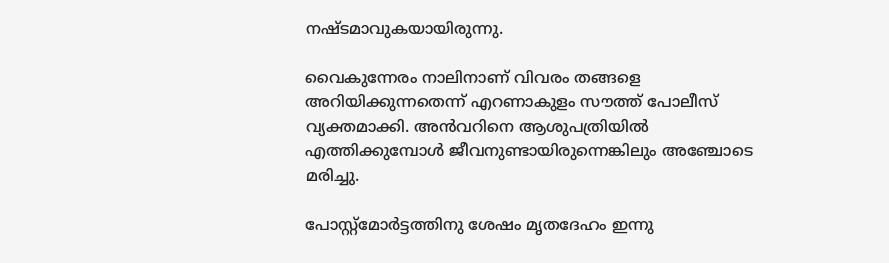നഷ്ടമാവുകയായിരുന്നു.

വൈകുന്നേരം നാലിനാണ് വിവരം തങ്ങളെ അറിയിക്കുന്നതെന്ന് എറണാകുളം സൗത്ത് പോലീസ് വ്യക്തമാക്കി. അൻവറിനെ ആശുപത്രിയിൽ എത്തിക്കുമ്പോൾ ജീവനുണ്ടായിരുന്നെങ്കിലും അഞ്ചോടെ മരിച്ചു.

പോസ്റ്റ്മോർട്ടത്തിനു ശേഷം മൃതദേഹം ഇന്നു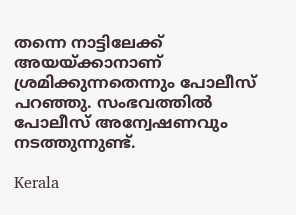തന്നെ നാട്ടിലേക്ക് അയയ്ക്കാനാണ് ശ്രമിക്കുന്നതെന്നും പോലീസ് പറഞ്ഞു. സംഭവത്തിൽ പോലീസ് അന്വേഷണവും നടത്തുന്നുണ്ട്.

Kerala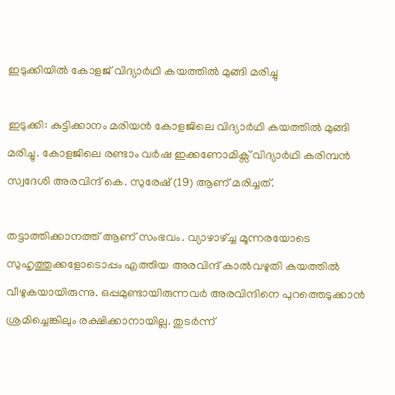ഇടുക്കിയിൽ കോളജ് വിദ്യാർഥി കയത്തിൽ മുങ്ങി മരിച്ചു

ഇടുക്കി: കുട്ടിക്കാനം മരിയൻ കോളജിലെ വിദ്യാർഥി കയത്തിൽ മുങ്ങി മരിച്ചു. കോളജിലെ രണ്ടാം വർഷ ഇക്കണോമിക്സ് വിദ്യാർഥി കരിമ്പൻ സ്വദേശി അരവിന്ദ് കെ. സുരേഷ് (19) ആണ് മരിച്ചത്.

തട്ടാത്തിക്കാനത്ത് ആണ് സംഭവം. വ്യാഴാഴ്ച്ച മൂന്നരയോടെ സുഹൃത്തുക്കളോടൊപ്പം എത്തിയ അരവിന്ദ് കാൽവഴുതി കയത്തിൽ വീഴുകയായിരുന്നു. ഒപ്പമുണ്ടായിരുന്നവർ അരവിന്ദിനെ പുറത്തെടുക്കാൻ ശ്രമിച്ചെങ്കിലും രക്ഷിക്കാനായില്ല. തുടർന്ന്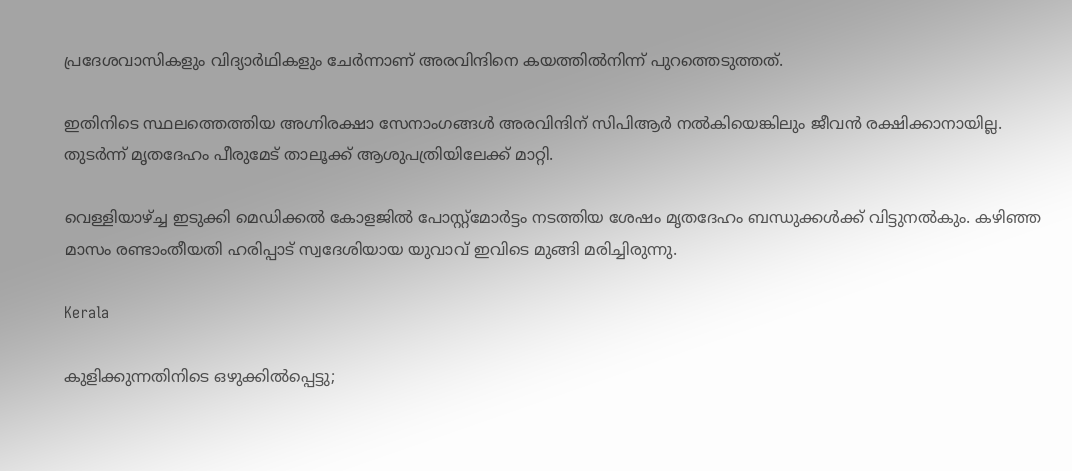പ്രദേശവാസികളും വിദ്യാർഥികളും ചേർന്നാണ് അരവിന്ദിനെ കയത്തിൽനിന്ന് പുറത്തെടുത്തത്.

ഇതിനിടെ സ്ഥലത്തെത്തിയ അഗ്നിരക്ഷാ സേനാംഗങ്ങൾ അരവിന്ദിന് സിപിആർ നൽകിയെങ്കിലും ജീവൻ രക്ഷിക്കാനായില്ല. തുടർന്ന് മൃതദേഹം പീരുമേട് താലൂക്ക് ആശുപത്രിയിലേക്ക് മാറ്റി.

വെള്ളിയാഴ്ച്ച ഇടുക്കി മെഡിക്കൽ കോളജിൽ പോസ്റ്റ്മോർട്ടം നടത്തിയ ശേഷം മൃതദേഹം ബന്ധുക്കൾക്ക് വിട്ടുനൽകും. കഴിഞ്ഞ മാസം രണ്ടാംതീയതി ഹരിപ്പാട് സ്വദേശിയായ യുവാവ് ഇവിടെ മുങ്ങി മരിച്ചിരുന്നു.

Kerala

കുളിക്കുന്നതിനിടെ ഒഴുക്കിൽപ്പെട്ടു;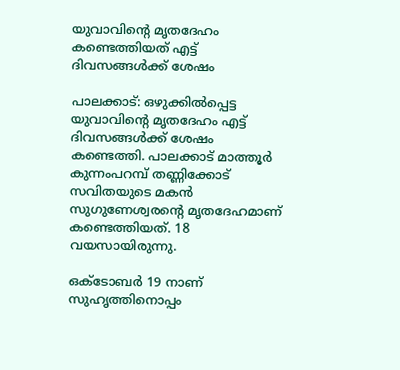യുവാവിന്‍റെ മൃതദേഹം കണ്ടെത്തിയത് എട്ട് ദിവസങ്ങൾക്ക് ശേഷം

പാലക്കാട്: ഒഴുക്കിൽപ്പെട്ട യുവാവിന്‍റെ മൃതദേഹം എട്ട് ദിവസങ്ങൾക്ക് ശേഷം കണ്ടെത്തി. പാലക്കാട് മാത്തൂർ കുന്നംപറമ്പ് തണ്ണിക്കോട് സവിതയുടെ മകൻ സുഗുണേശ്വരന്‍റെ മൃതദേഹമാണ് കണ്ടെത്തിയത്. 18 വയസായിരുന്നു.

ഒക്ടോബർ 19 നാണ് സുഹൃത്തിനൊപ്പം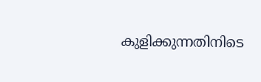കുളിക്കുന്നതിനിടെ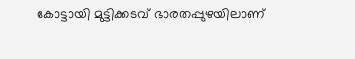കോട്ടായി മുട്ടിക്കടവ് ഭാരതപ്പുഴയിലാണ്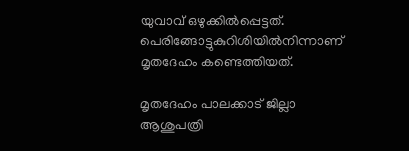യുവാവ് ഒഴുക്കിൽപ്പെട്ടത്. പെരിങ്ങോട്ടുകുറിശിയിൽനിന്നാണ് മൃതദേഹം കണ്ടെത്തിയത്.

മൃതദേഹം പാലക്കാട് ജില്ലാ ആശുപത്രി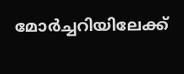മോർച്ചറിയിലേക്ക്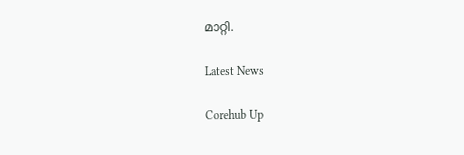മാറ്റി.

Latest News

Corehub Up